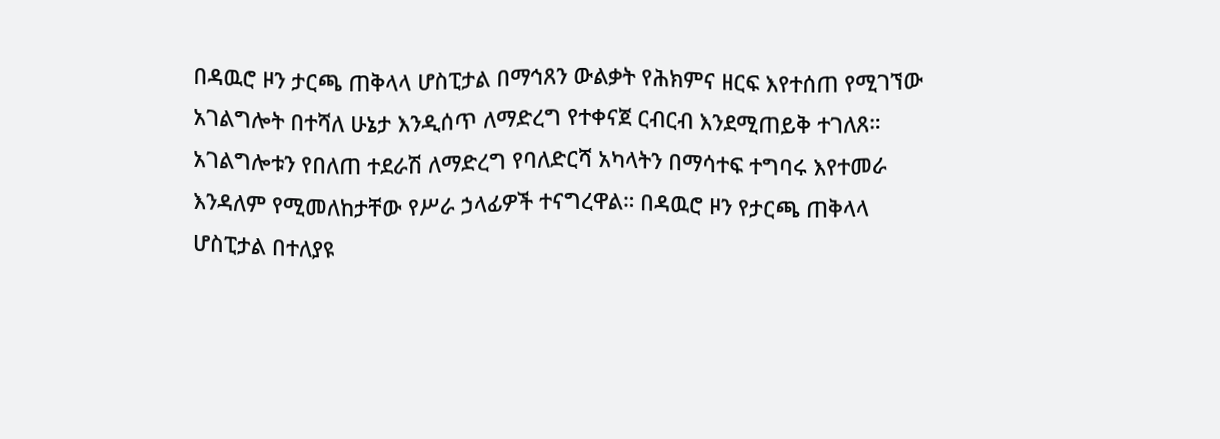በዳዉሮ ዞን ታርጫ ጠቅላላ ሆስፒታል በማኅጸን ውልቃት የሕክምና ዘርፍ እየተሰጠ የሚገኘው አገልግሎት በተሻለ ሁኔታ እንዲሰጥ ለማድረግ የተቀናጀ ርብርብ እንደሚጠይቅ ተገለጸ።
አገልግሎቱን የበለጠ ተደራሽ ለማድረግ የባለድርሻ አካላትን በማሳተፍ ተግባሩ እየተመራ እንዳለም የሚመለከታቸው የሥራ ኃላፊዎች ተናግረዋል። በዳዉሮ ዞን የታርጫ ጠቅላላ ሆስፒታል በተለያዩ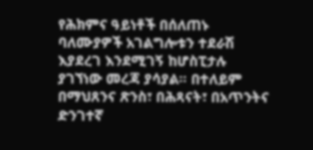የሕክምና ዓይነቶች በሰለጠኑ ባለሙያዎች አገልግሎቱን ተደራሽ እያደረገ እንደሚገኝ ከሆስፒታሉ ያገኘነው መረጃ ያሳያል። በተለይም በማህጸንና ጽንስ፣ በሕጻናት፣ በአጥንትና ድንገተኛ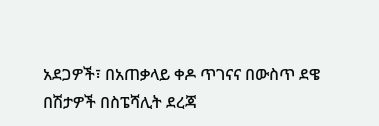አደጋዎች፣ በአጠቃላይ ቀዶ ጥገናና በውስጥ ደዌ በሽታዎች በስፔሻሊት ደረጃ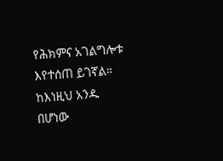የሕክምና አገልግሎቱ እየተሰጠ ይገኛል። ከእነዚህ አንዱ በሆነው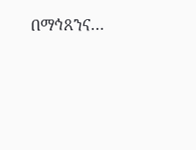በማኅጸንና…